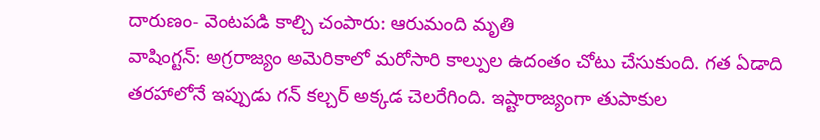దారుణం- వెంటపడి కాల్చి చంపారు: ఆరుమంది మృతి
వాషింగ్టన్: అగ్రరాజ్యం అమెరికాలో మరోసారి కాల్పుల ఉదంతం చోటు చేసుకుంది. గత ఏడాది తరహాలోనే ఇప్పుడు గన్ కల్చర్ అక్కడ చెలరేగింది. ఇష్టారాజ్యంగా తుపాకుల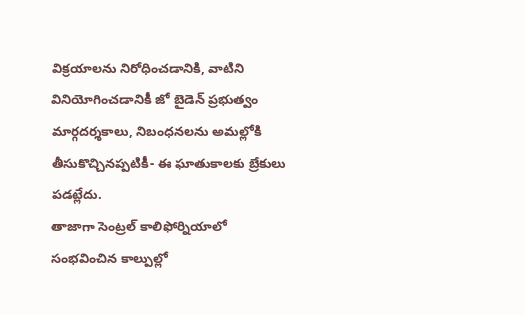విక్రయాలను నిరోధించడానికి, వాటిని వినియోగించడానికీ జో బైడెన్ ప్రభుత్వం మార్గదర్శకాలు, నిబంధనలను అమల్లోకి తీసుకొచ్చినప్పటికీ- ఈ ఘాతుకాలకు బ్రేకులు పడట్లేదు.
తాజాగా సెంట్రల్ కాలిఫోర్నియాలో సంభవించిన కాల్పుల్లో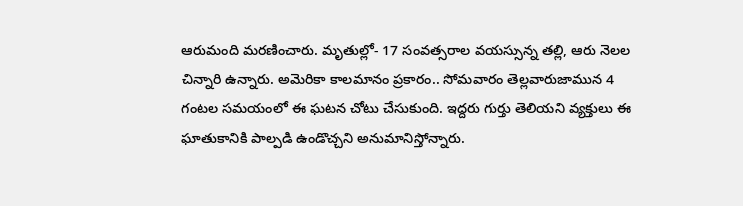ఆరుమంది మరణించారు. మృతుల్లో- 17 సంవత్సరాల వయస్సున్న తల్లి, ఆరు నెలల చిన్నారి ఉన్నారు. అమెరికా కాలమానం ప్రకారం.. సోమవారం తెల్లవారుజామున 4 గంటల సమయంలో ఈ ఘటన చోటు చేసుకుంది. ఇద్దరు గుర్తు తెలియని వ్యక్తులు ఈ ఘాతుకానికి పాల్పడి ఉండొచ్చని అనుమానిస్తోన్నారు.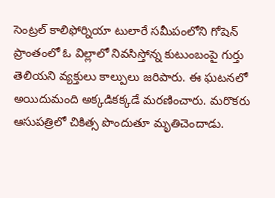సెంట్రల్ కాలిఫోర్నియా టులారే సమీపంలోని గోషెన్ ప్రాంతంలో ఓ విల్లాలో నివసిస్తోన్న కుటుంబంపై గుర్తు తెలియని వ్యక్తులు కాల్పులు జరిపారు. ఈ ఘటనలో అయిదుమంది అక్కడికక్కడే మరణించారు. మరొకరు ఆసుపత్రిలో చికిత్స పొందుతూ మృతిచెందాడు.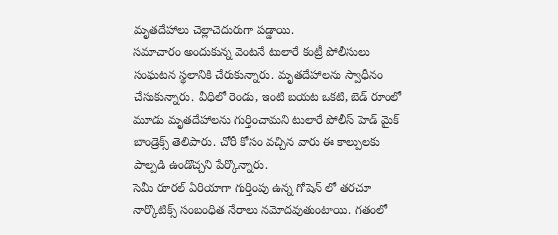మృతదేహాలు చెల్లాచెదురుగా పడ్డాయి.
సమాచారం అందుకున్న వెంటనే టులారే కంట్రీ పోలీసులు సంఘటన స్థలానికి చేరుకున్నారు. మృతదేహాలను స్వాధీనం చేసుకున్నారు. వీధిలో రెండు, ఇంటి బయట ఒకటి, బెడ్ రూంలో మూడు మృతదేహాలను గుర్తించామని టులారే పోలీస్ హెడ్ మైక్ బాండ్రెక్స్ తెలిపారు. చోరీ కోసం వచ్చిన వారు ఈ కాల్పులకు పాల్పడి ఉండొచ్చని పేర్కొన్నారు.
సెమీ రూరల్ ఏరియాగా గుర్తింపు ఉన్న గోషెన్ లో తరచూ నార్కొటిక్స్ సంబంధిత నేరాలు నమోదవుతుంటాయి. గతంలో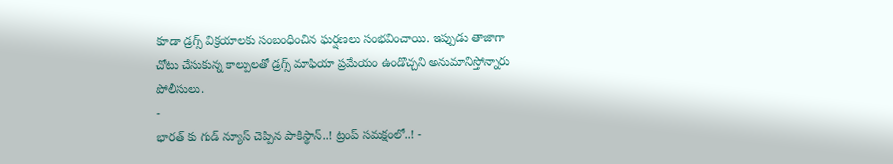కూడా డ్రగ్స్ విక్రయాలకు సంబంధించిన ఘర్షణలు సంభవించాయి. ఇప్పుడు తాజాగా చోటు చేసుకున్న కాల్పులతో డ్రగ్స్ మాఫియా ప్రమేయం ఉండొచ్చని అనుమానిస్తోన్నారు పోలీసులు.
-
భారత్ కు గుడ్ న్యూస్ చెప్పిన పాకిస్థాన్..! ట్రంప్ సమక్షంలో..! -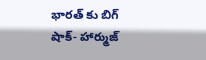భారత్ కు బిగ్ షాక్- హార్ముజ్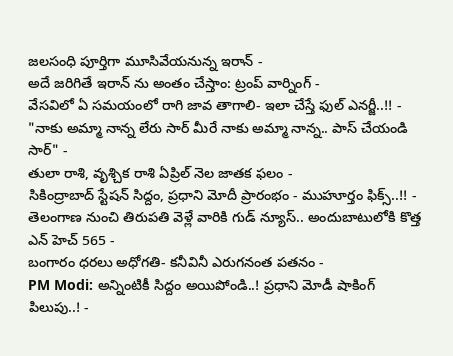జలసంధి పూర్తిగా మూసివేయనున్న ఇరాన్ -
అదే జరిగితే ఇరాన్ ను అంతం చేస్తాం: ట్రంప్ వార్నింగ్ -
వేసవిలో ఏ సమయంలో రాగి జావ తాగాలి- ఇలా చేస్తే ఫుల్ ఎనర్జీ..!! -
"నాకు అమ్మా నాన్న లేరు సార్ మీరే నాకు అమ్మా నాన్న.. పాస్ చేయండి సార్" -
తులా రాశి, వృశ్చిక రాశి ఏప్రిల్ నెల జాతక ఫలం -
సికింద్రాబాద్ స్టేషన్ సిద్దం, ప్రధాని మోదీ ప్రారంభం - ముహూర్తం ఫిక్స్..!! -
తెలంగాణ నుంచి తిరుపతి వెళ్లే వారికి గుడ్ న్యూస్.. అందుబాటులోకి కొత్త ఎన్ హెచ్ 565 -
బంగారం ధరలు అధోగతి- కనీవినీ ఎరుగనంత పతనం -
PM Modi: అన్నింటికీ సిద్దం అయిపోండి..! ప్రధాని మోడీ షాకింగ్ పిలుపు..! -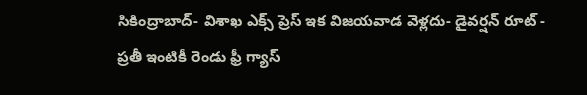సికింద్రాబాద్- విశాఖ ఎక్స్ ప్రెస్ ఇక విజయవాడ వెళ్లదు- డైవర్షన్ రూట్ -
ప్రతీ ఇంటికీ రెండు ఫ్రీ గ్యాస్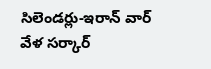సిలెండర్లు-ఇరాన్ వార్ వేళ సర్కార్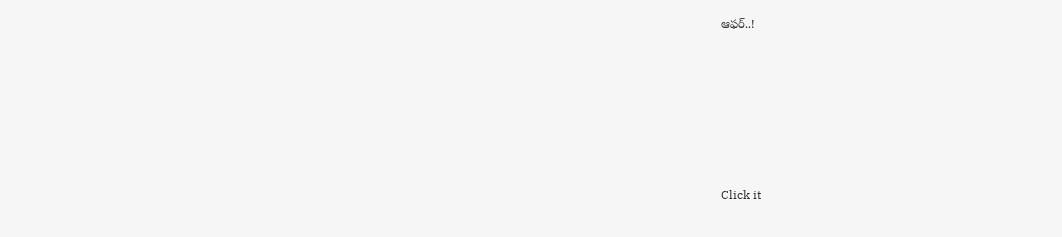ఆఫర్..!












Click it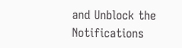and Unblock the Notifications